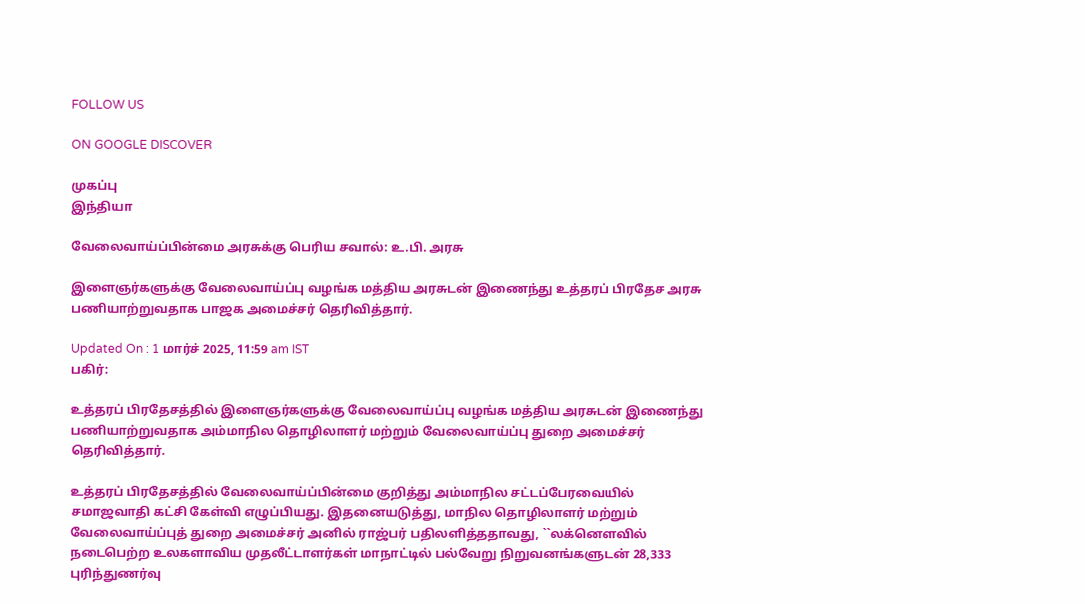FOLLOW US

ON GOOGLE DISCOVER

முகப்பு
இந்தியா

வேலைவாய்ப்பின்மை அரசுக்கு பெரிய சவால்: உ.பி. அரசு

இளைஞர்களுக்கு வேலைவாய்ப்பு வழங்க மத்திய அரசுடன் இணைந்து உத்தரப் பிரதேச அரசு பணியாற்றுவதாக பாஜக அமைச்சர் தெரிவித்தார்.

Updated On : 1 மார்ச் 2025, 11:59 am IST
பகிர்:

உத்தரப் பிரதேசத்தில் இளைஞர்களுக்கு வேலைவாய்ப்பு வழங்க மத்திய அரசுடன் இணைந்து பணியாற்றுவதாக அம்மாநில தொழிலாளர் மற்றும் வேலைவாய்ப்பு துறை அமைச்சர் தெரிவித்தார்.

உத்தரப் பிரதேசத்தில் வேலைவாய்ப்பின்மை குறித்து அம்மாநில சட்டப்பேரவையில் சமாஜவாதி கட்சி கேள்வி எழுப்பியது. இதனையடுத்து, மாநில தொழிலாளர் மற்றும் வேலைவாய்ப்புத் துறை அமைச்சர் அனில் ராஜ்பர் பதிலளித்ததாவது, ``லக்னௌவில் நடைபெற்ற உலகளாவிய முதலீட்டாளர்கள் மாநாட்டில் பல்வேறு நிறுவனங்களுடன் 28,333 புரிந்துணர்வு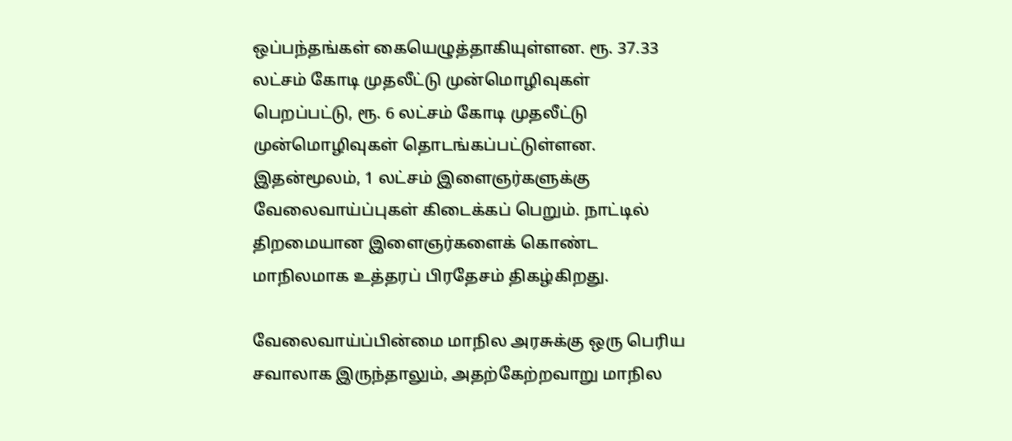ஒப்பந்தங்கள் கையெழுத்தாகியுள்ளன. ரூ. 37.33 லட்சம் கோடி முதலீட்டு முன்மொழிவுகள் பெறப்பட்டு, ரூ. 6 லட்சம் கோடி முதலீட்டு முன்மொழிவுகள் தொடங்கப்பட்டுள்ளன. இதன்மூலம், 1 லட்சம் இளைஞர்களுக்கு வேலைவாய்ப்புகள் கிடைக்கப் பெறும். நாட்டில் திறமையான இளைஞர்களைக் கொண்ட மாநிலமாக உத்தரப் பிரதேசம் திகழ்கிறது.

வேலைவாய்ப்பின்மை மாநில அரசுக்கு ஒரு பெரிய சவாலாக இருந்தாலும், அதற்கேற்றவாறு மாநில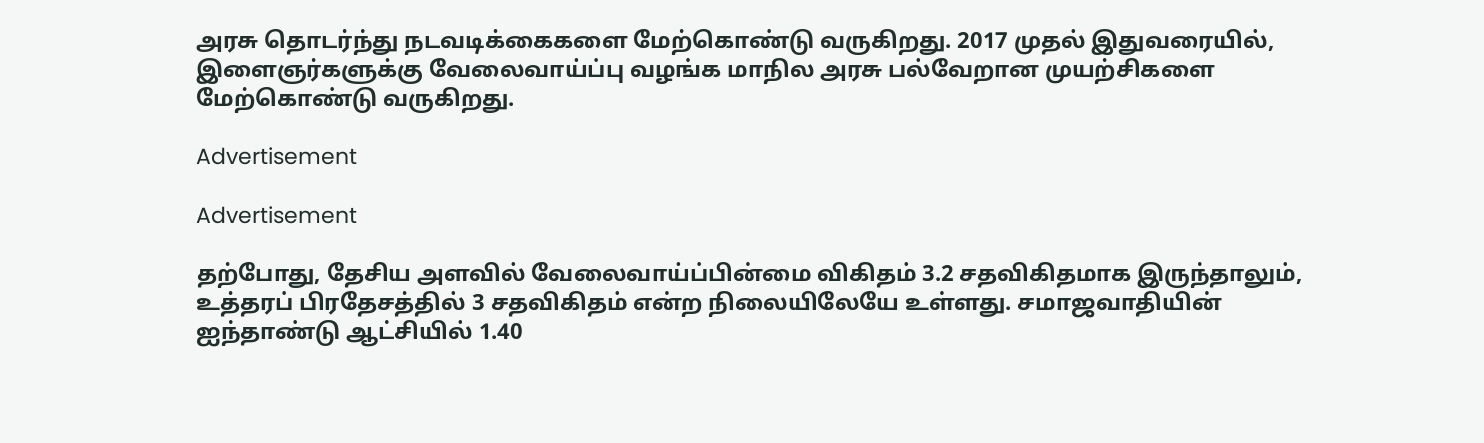அரசு தொடர்ந்து நடவடிக்கைகளை மேற்கொண்டு வருகிறது. 2017 முதல் இதுவரையில், இளைஞர்களுக்கு வேலைவாய்ப்பு வழங்க மாநில அரசு பல்வேறான முயற்சிகளை மேற்கொண்டு வருகிறது.

Advertisement

Advertisement

தற்போது, தேசிய அளவில் வேலைவாய்ப்பின்மை விகிதம் 3.2 சதவிகிதமாக இருந்தாலும், உத்தரப் பிரதேசத்தில் 3 சதவிகிதம் என்ற நிலையிலேயே உள்ளது. சமாஜவாதியின் ஐந்தாண்டு ஆட்சியில் 1.40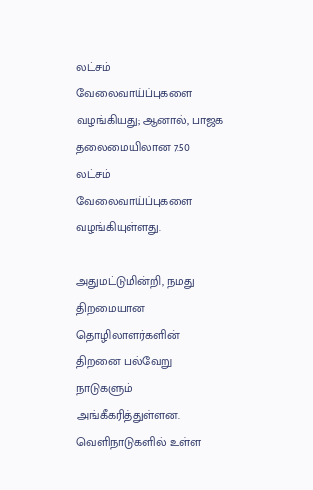லட்சம் வேலைவாய்ப்புகளை வழங்கியது; ஆனால், பாஜக தலைமையிலான 7.50 லட்சம் வேலைவாய்ப்புகளை வழங்கியுள்ளது.

அதுமட்டுமின்றி, நமது திறமையான தொழிலாளர்களின் திறனை பல்வேறு நாடுகளும் அங்கீகரித்துள்ளன. வெளிநாடுகளில் உள்ள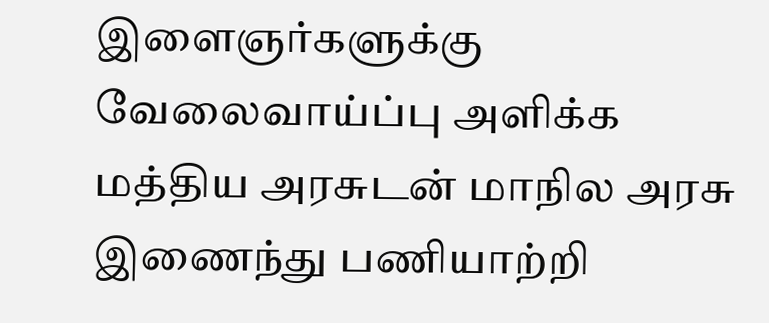இளைஞர்களுக்கு வேலைவாய்ப்பு அளிக்க மத்திய அரசுடன் மாநில அரசு இணைந்து பணியாற்றி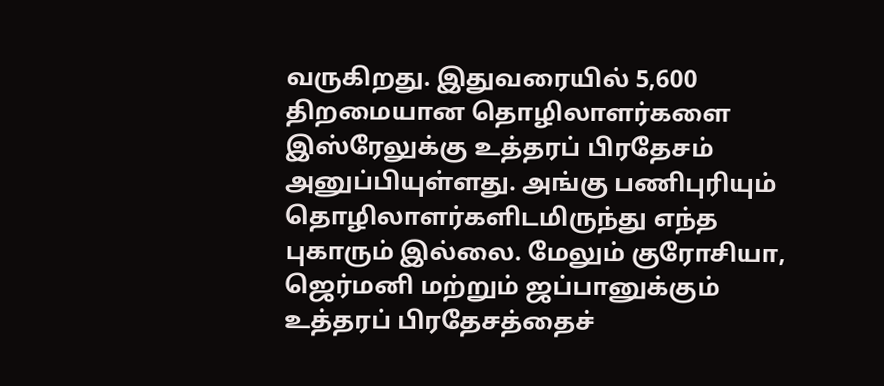வருகிறது. இதுவரையில் 5,600 திறமையான தொழிலாளர்களை இஸ்ரேலுக்கு உத்தரப் பிரதேசம் அனுப்பியுள்ளது. அங்கு பணிபுரியும் தொழிலாளர்களிடமிருந்து எந்த புகாரும் இல்லை. மேலும் குரோசியா, ஜெர்மனி மற்றும் ஜப்பானுக்கும் உத்தரப் பிரதேசத்தைச்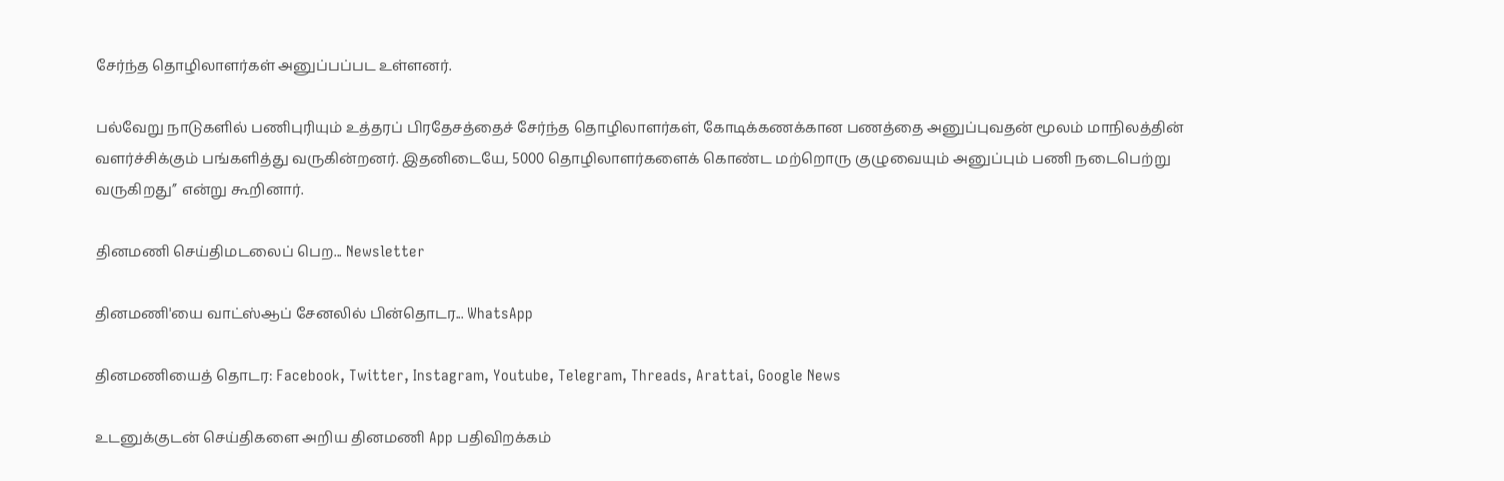சேர்ந்த தொழிலாளர்கள் அனுப்பப்பட உள்ளனர்.

பல்வேறு நாடுகளில் பணிபுரியும் உத்தரப் பிரதேசத்தைச் சேர்ந்த தொழிலாளர்கள், கோடிக்கணக்கான பணத்தை அனுப்புவதன் மூலம் மாநிலத்தின் வளர்ச்சிக்கும் பங்களித்து வருகின்றனர். இதனிடையே, 5000 தொழிலாளர்களைக் கொண்ட மற்றொரு குழுவையும் அனுப்பும் பணி நடைபெற்று வருகிறது’’ என்று கூறினார்.

தினமணி செய்திமடலைப் பெற... Newsletter

தினமணி'யை வாட்ஸ்ஆப் சேனலில் பின்தொடர... WhatsApp

தினமணியைத் தொடர: Facebook, Twitter, Instagram, Youtube, Telegram, Threads, Arattai, Google News

உடனுக்குடன் செய்திகளை அறிய தினமணி App பதிவிறக்கம்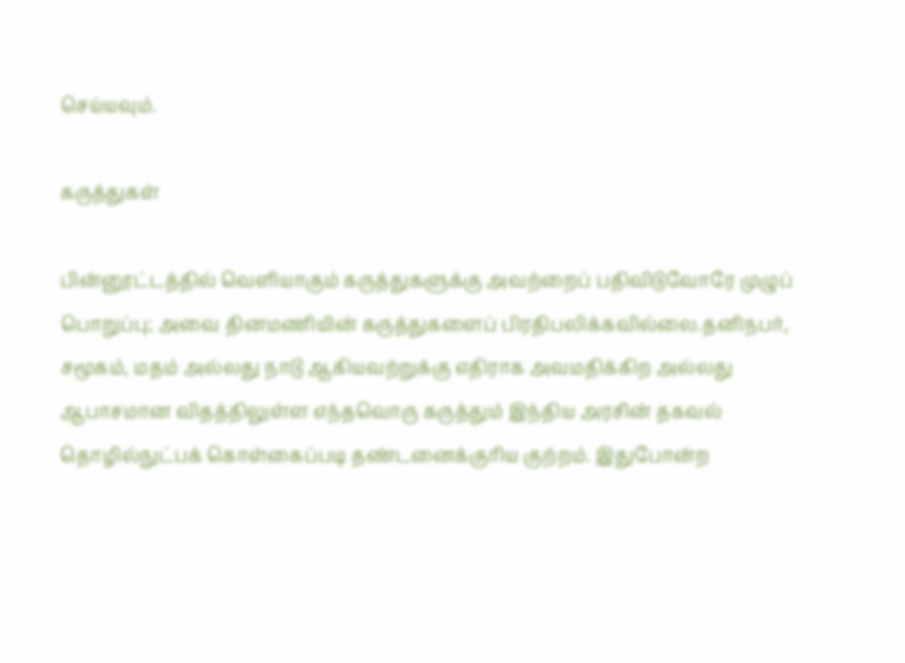செய்யவும்.

கருத்துகள்

பின்னூட்டத்தில் வெளியாகும் கருத்துகளுக்கு அவற்றைப் பதிவிடுவோரே முழுப் பொறுப்பு; அவை தினமணியின் கருத்துகளைப் பிரதிபலிக்கவில்லை.தனிநபர், சமூகம், மதம் அல்லது நாடு ஆகியவற்றுக்கு எதிராக அவமதிக்கிற அல்லது ஆபாசமான விதத்திலுள்ள எந்தவொரு கருத்தும் இந்திய அரசின் தகவல் தொழில்நுட்பக் கொள்கைப்படி தண்டனைக்குரிய குற்றம். இதுபோன்ற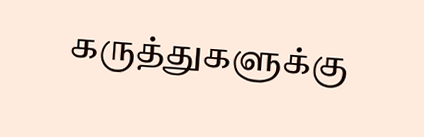கருத்துகளுக்கு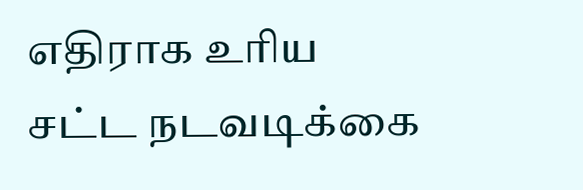எதிராக உரிய சட்ட நடவடிக்கை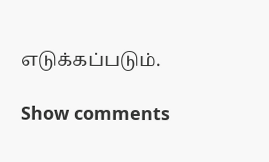எடுக்கப்படும்.

Show comments